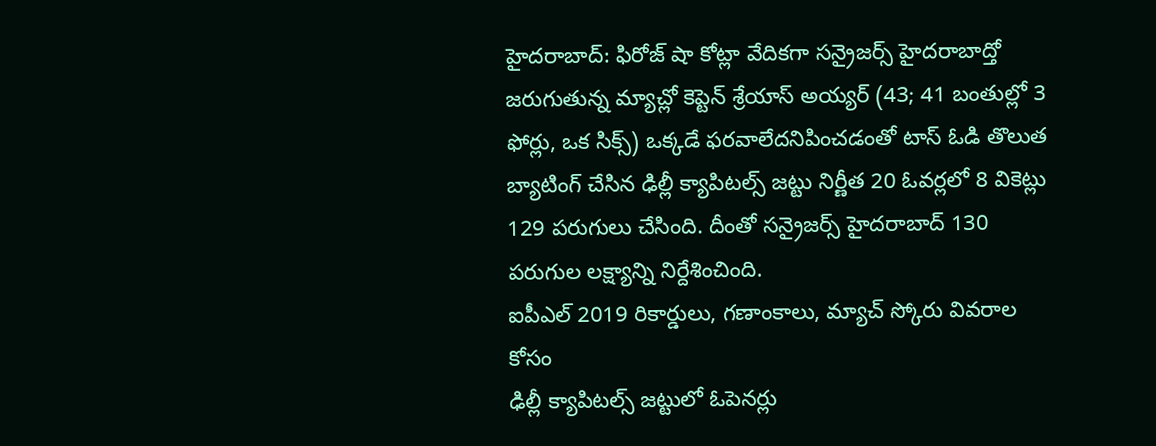హైదరాబాద్: ఫిరోజ్ షా కోట్లా వేదికగా సన్రైజర్స్ హైదరాబాద్తో జరుగుతున్న మ్యాచ్లో కెప్టెన్ శ్రేయాస్ అయ్యర్ (43; 41 బంతుల్లో 3 ఫోర్లు, ఒక సిక్స్) ఒక్కడే ఫరవాలేదనిపించడంతో టాస్ ఓడి తొలుత బ్యాటింగ్ చేసిన ఢిల్లీ క్యాపిటల్స్ జట్టు నిర్ణీత 20 ఓవర్లలో 8 వికెట్లు 129 పరుగులు చేసింది. దీంతో సన్రైజర్స్ హైదరాబాద్ 130 పరుగుల లక్ష్యాన్ని నిర్దేశించింది.
ఐపీఎల్ 2019 రికార్డులు, గణాంకాలు, మ్యాచ్ స్కోరు వివరాల కోసం
ఢిల్లీ క్యాపిటల్స్ జట్టులో ఓపెనర్లు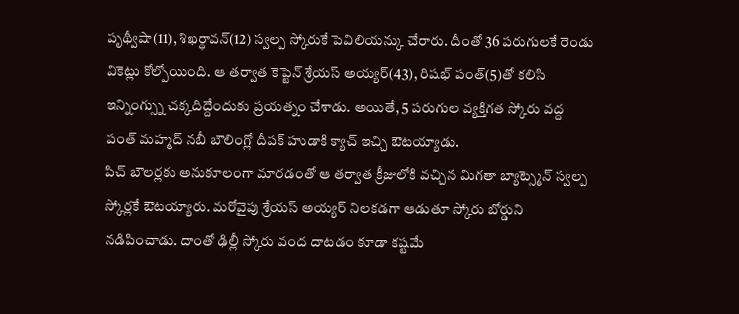పృథ్వీషా(11), శిఖర్ధావన్(12) స్వల్ప స్కోరుకే పెవిలియన్కు చేరారు. దీంతో 36 పరుగులకే రెండు వికెట్లు కోల్పోయింది. ఆ తర్వాత కెప్టెన్ శ్రేయస్ అయ్యర్(43), రిషభ్ పంత్(5)తో కలిసి ఇన్నింగ్స్ను చక్కదిద్దేందుకు ప్రయత్నం చేశాడు. అయితే, 5 పరుగుల వ్యక్తిగత స్కోరు వద్ద పంత్ మహ్మద్ నబీ బౌలింగ్లో దీపక్ హుడాకి క్యాచ్ ఇచ్చి ఔటయ్యాడు.
పిచ్ బౌలర్లకు అనుకూలంగా మారడంతో ఆ తర్వాత క్రీజులోకి వచ్చిన మిగతా బ్యాట్స్మెన్ స్వల్ప స్కోర్లకే ఔటయ్యారు. మరోవైపు శ్రేయస్ అయ్యర్ నిలకడగా ఆడుతూ స్కోరు బోర్డుని నడిపించాడు. దాంతో ఢిల్లీ స్కోరు వంద దాటడం కూడా కష్టమే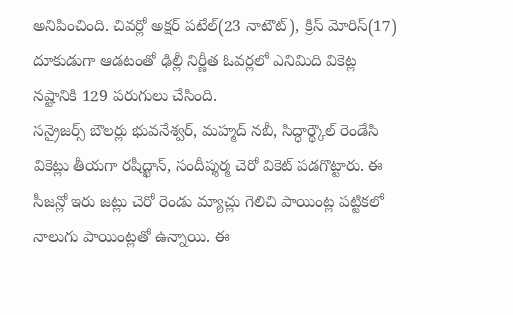అనిపించింది. చివర్లో అక్షర్ పటేల్(23 నాటౌట్), క్రిస్ మోరిస్(17) దూకుడుగా ఆడటంతో ఢిల్లీ నిర్ణీత ఓవర్లలో ఎనిమిది వికెట్ల నష్టానికి 129 పరుగులు చేసింది.
సన్రైజర్స్ బౌలర్లు భువనేశ్వర్, మహ్మద్ నబీ, సిద్ధార్థ్కౌల్ రెండేసి వికెట్లు తీయగా రషీద్ఖాన్, సందీప్శర్మ చెరో వికెట్ పడగొట్టారు. ఈ సీజన్లో ఇరు జట్లు చెరో రెండు మ్యాచ్లు గెలిచి పాయింట్ల పట్టికలో నాలుగు పాయింట్లతో ఉన్నాయి. ఈ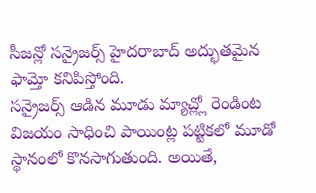సీజన్లో సన్రైజర్స్ హైదరాబాద్ అద్భుతమైన ఫామ్తో కనిపిస్తోంది.
సన్రైజర్స్ ఆడిన మూడు మ్యాచ్ల్లో రెండింట విజయం సాధించి పాయింట్ల పట్టికలో మూడో స్థానంలో కొనసాగుతుంది. అయితే,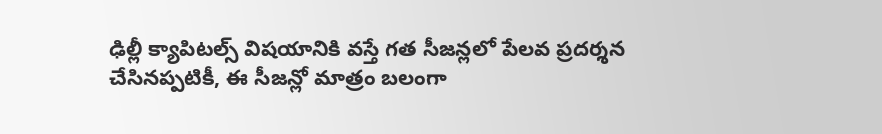ఢిల్లీ క్యాపిటల్స్ విషయానికి వస్తే గత సీజన్లలో పేలవ ప్రదర్శన చేసినప్పటికీ, ఈ సీజన్లో మాత్రం బలంగా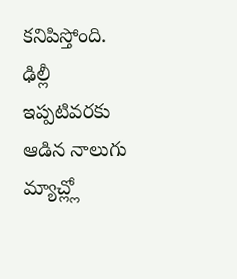కనిపిస్తోంది. ఢిల్లీ ఇప్పటివరకు ఆడిన నాలుగు మ్యాచ్ల్లో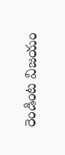రెండింట విజయం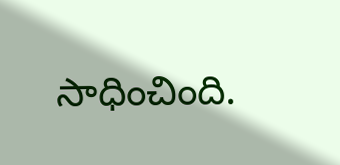సాధించింది.